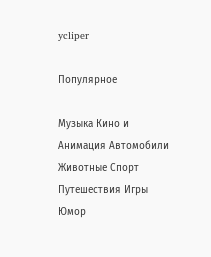ycliper

Популярное

Музыка Кино и Анимация Автомобили Животные Спорт Путешествия Игры Юмор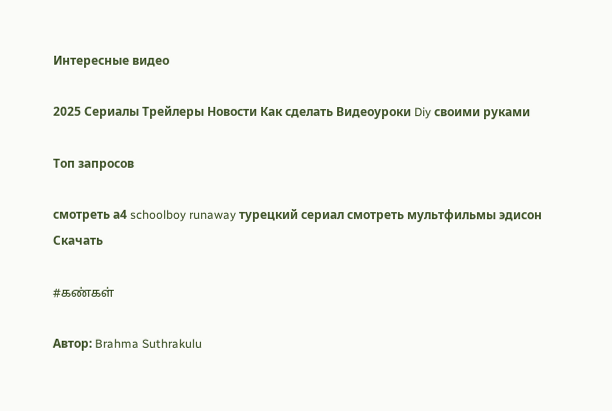Интересные видео

2025 Сериалы Трейлеры Новости Как сделать Видеоуроки Diy своими руками

Топ запросов

смотреть а4 schoolboy runaway турецкий сериал смотреть мультфильмы эдисон
Скачать

#கண்கள்

Автор: Brahma Suthrakulu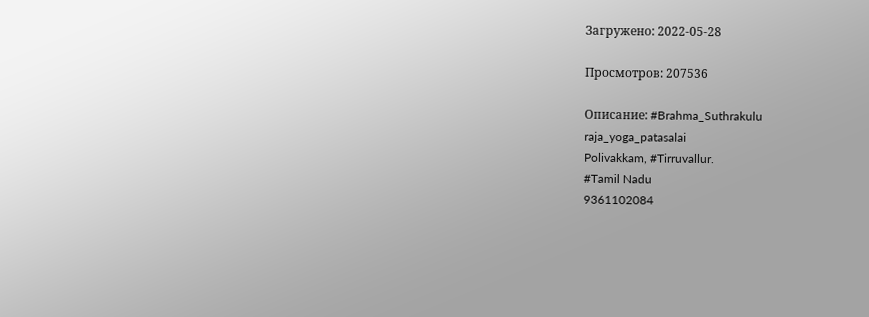Загружено: 2022-05-28

Просмотров: 207536

Описание: #Brahma_Suthrakulu
raja_yoga_patasalai
Polivakkam, #Tirruvallur.
#Tamil Nadu
9361102084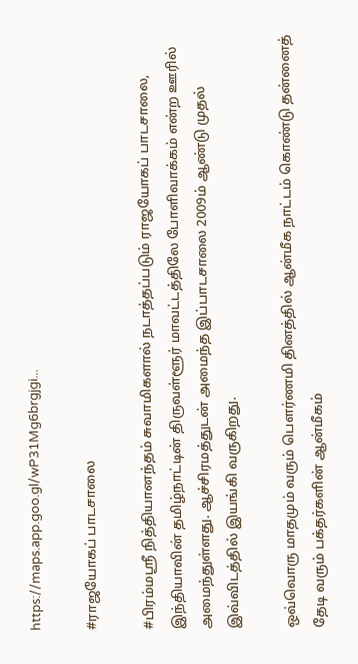https://maps.app.goo.gl/wP31Mg6brgjgi...

#ராஜயோகப் பாடசாலை

#பிரம்மஸ்ரீ நித்தியானந்தம் சுவாமிகளால் நடாத்தப்படும் ராஜயோகப் பாடசாலை, இந்தியாவின் தமிழ்நாட்டின் திருவள்ளூர் மாவட்டத்திலே போளிவாக்கம் என்ற ஊரில் அமைந்துள்ளது. ஆச்சிரமத்துடன் அமைந்த இப்பாடசாலை 2009ம் ஆண்டு முதல் இவ்விடத்தில் இயங்கி வருகிறது.

ஒவ்வொரு மாதமும் வரும் பௌர்ணமி தினத்தில் ஆன்மீக நாட்டம் கொண்டு தன்னைத் தேடி வரும் பக்தர்களின் ஆன்மீகம்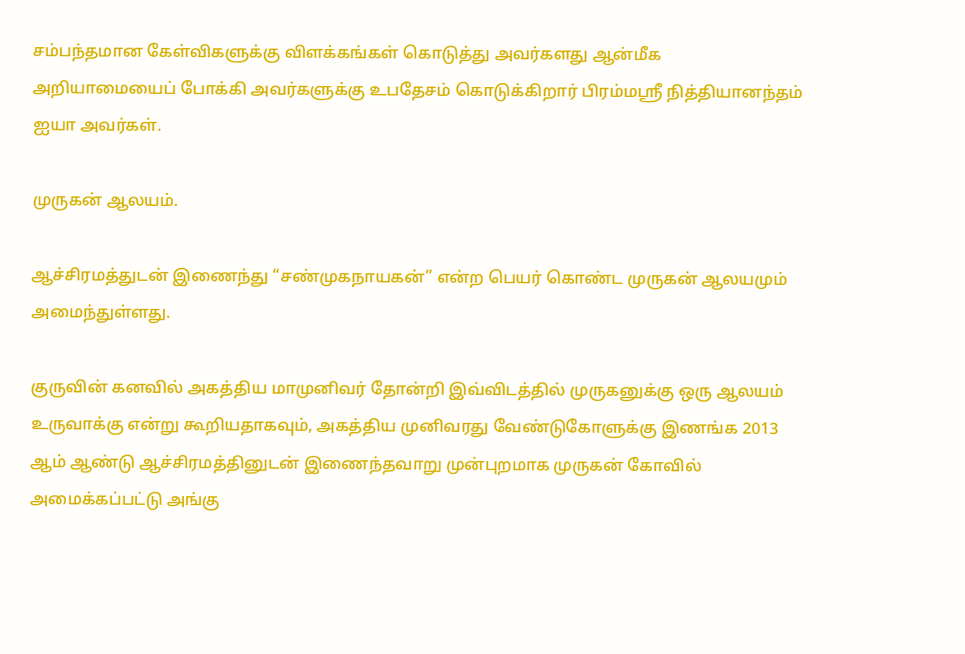சம்பந்தமான கேள்விகளுக்கு விளக்கங்கள் கொடுத்து அவர்களது ஆன்மீக அறியாமையைப் போக்கி அவர்களுக்கு உபதேசம் கொடுக்கிறார் பிரம்மஸ்ரீ நித்தியானந்தம் ஐயா அவர்கள்.

முருகன் ஆலயம்.

ஆச்சிரமத்துடன் இணைந்து “சண்முகநாயகன்” என்ற பெயர் கொண்ட முருகன் ஆலயமும் அமைந்துள்ளது.

குருவின் கனவில் அகத்திய மாமுனிவர் தோன்றி இவ்விடத்தில் முருகனுக்கு ஒரு ஆலயம் உருவாக்கு என்று கூறியதாகவும், அகத்திய முனிவரது வேண்டுகோளுக்கு இணங்க 2013 ஆம் ஆண்டு ஆச்சிரமத்தினுடன் இணைந்தவாறு முன்புறமாக முருகன் கோவில் அமைக்கப்பட்டு அங்கு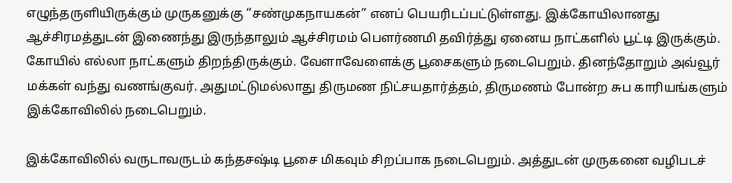எழுந்தருளியிருக்கும் முருகனுக்கு “சண்முகநாயகன்” எனப் பெயரிடப்பட்டுள்ளது. இக்கோயிலானது ஆச்சிரமத்துடன் இணைந்து இருந்தாலும் ஆச்சிரமம் பௌர்ணமி தவிர்த்து ஏனைய நாட்களில் பூட்டி இருக்கும். கோயில் எல்லா நாட்களும் திறந்திருக்கும். வேளாவேளைக்கு பூசைகளும் நடைபெறும். தினந்தோறும் அவ்வூர் மக்கள் வந்து வணங்குவர். அதுமட்டுமல்லாது திருமண நிட்சயதார்த்தம், திருமணம் போன்ற சுப காரியங்களும் இக்கோவிலில் நடைபெறும்.

இக்கோவிலில் வருடாவருடம் கந்தசஷ்டி பூசை மிகவும் சிறப்பாக நடைபெறும். அத்துடன் முருகனை வழிபடச்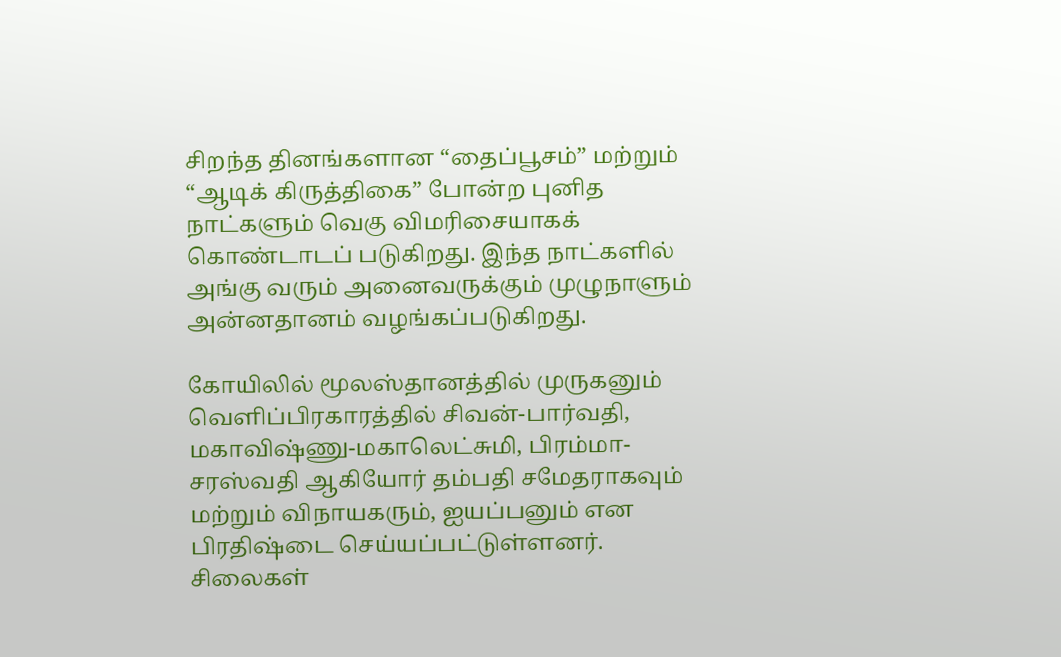சிறந்த தினங்களான “தைப்பூசம்” மற்றும் “ஆடிக் கிருத்திகை” போன்ற புனித நாட்களும் வெகு விமரிசையாகக் கொண்டாடப் படுகிறது. இந்த நாட்களில் அங்கு வரும் அனைவருக்கும் முழுநாளும் அன்னதானம் வழங்கப்படுகிறது.

கோயிலில் மூலஸ்தானத்தில் முருகனும் வெளிப்பிரகாரத்தில் சிவன்-பார்வதி, மகாவிஷ்ணு-மகாலெட்சுமி, பிரம்மா-சரஸ்வதி ஆகியோர் தம்பதி சமேதராகவும் மற்றும் விநாயகரும், ஐயப்பனும் என பிரதிஷ்டை செய்யப்பட்டுள்ளனர். சிலைகள்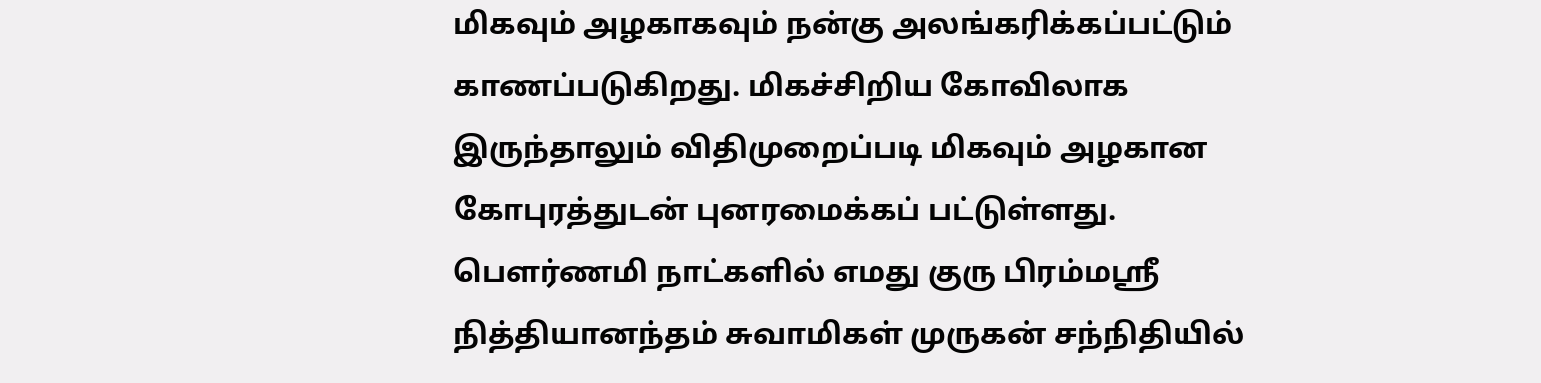மிகவும் அழகாகவும் நன்கு அலங்கரிக்கப்பட்டும் காணப்படுகிறது. மிகச்சிறிய கோவிலாக இருந்தாலும் விதிமுறைப்படி மிகவும் அழகான கோபுரத்துடன் புனரமைக்கப் பட்டுள்ளது. பௌர்ணமி நாட்களில் எமது குரு பிரம்மஸ்ரீ நித்தியானந்தம் சுவாமிகள் முருகன் சந்நிதியில்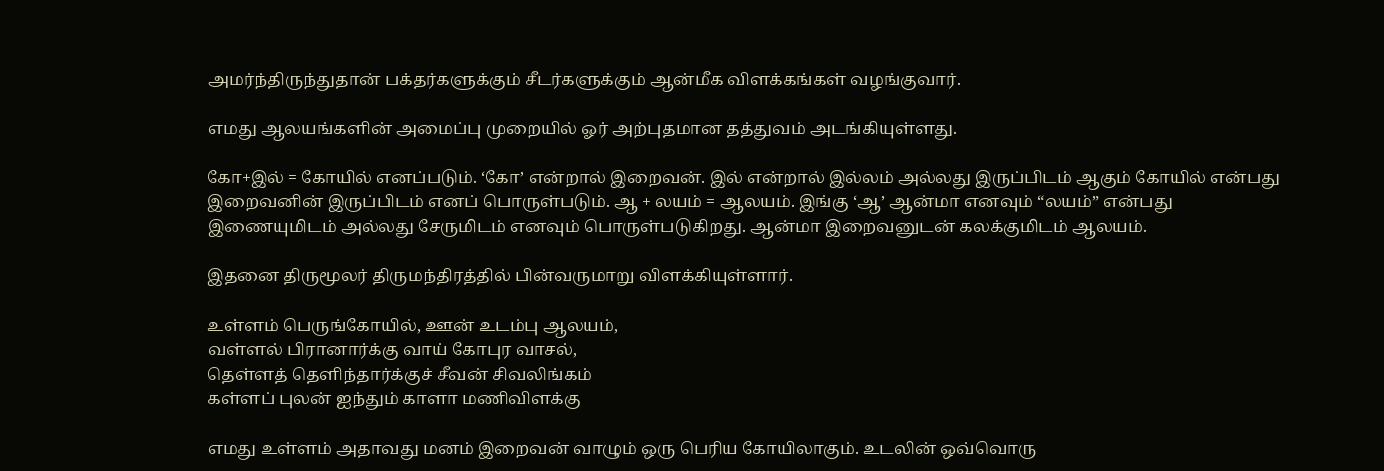அமர்ந்திருந்துதான் பக்தர்களுக்கும் சீடர்களுக்கும் ஆன்மீக விளக்கங்கள் வழங்குவார்.

எமது ஆலயங்களின் அமைப்பு முறையில் ஓர் அற்புதமான தத்துவம் அடங்கியுள்ளது.

கோ+இல் = கோயில் எனப்படும். ‘கோ’ என்றால் இறைவன். இல் என்றால் இல்லம் அல்லது இருப்பிடம் ஆகும் கோயில் என்பது இறைவனின் இருப்பிடம் எனப் பொருள்படும். ஆ + லயம் = ஆலயம். இங்கு ‘ஆ’ ஆன்மா எனவும் “லயம்” என்பது இணையுமிடம் அல்லது சேருமிடம் எனவும் பொருள்படுகிறது. ஆன்மா இறைவனுடன் கலக்குமிடம் ஆலயம்.

இதனை திருமூலர் திருமந்திரத்தில் பின்வருமாறு விளக்கியுள்ளார்.

உள்ளம் பெருங்கோயில், ஊன் உடம்பு ஆலயம்,
வள்ளல் பிரானார்க்கு வாய் கோபுர வாசல்,
தெள்ளத் தெளிந்தார்க்குச் சீவன் சிவலிங்கம்
கள்ளப் புலன் ஐந்தும் காளா மணிவிளக்கு

எமது உள்ளம் அதாவது மனம் இறைவன் வாழும் ஒரு பெரிய கோயிலாகும். உடலின் ஒவ்வொரு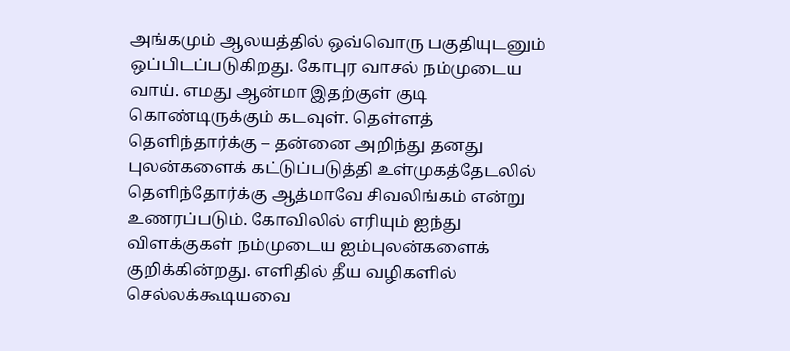அங்கமும் ஆலயத்தில் ஒவ்வொரு பகுதியுடனும் ஒப்பிடப்படுகிறது. கோபுர வாசல் நம்முடைய வாய். எமது ஆன்மா இதற்குள் குடி கொண்டிருக்கும் கடவுள். தெள்ளத் தெளிந்தார்க்கு – தன்னை அறிந்து தனது புலன்களைக் கட்டுப்படுத்தி உள்முகத்தேடலில் தெளிந்தோர்க்கு ஆத்மாவே சிவலிங்கம் என்று உணரப்படும். கோவிலில் எரியும் ஐந்து விளக்குகள் நம்முடைய ஐம்புலன்களைக் குறிக்கின்றது. எளிதில் தீய வழிகளில் செல்லக்கூடியவை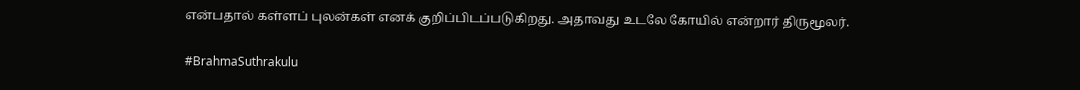என்பதால் கள்ளப் புலன்கள் எனக் குறிப்பிடப்படுகிறது. அதாவது உடலே கோயில் என்றார் திருமூலர்.

#BrahmaSuthrakulu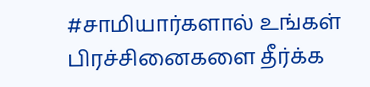#சாமியார்களால் உங்கள் பிரச்சினைகளை தீர்க்க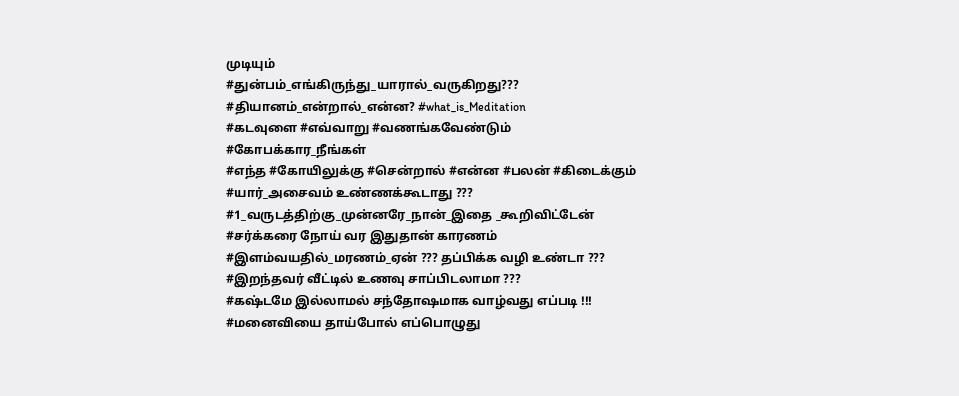முடியும்
#துன்பம்_எங்கிருந்து_யாரால்_வருகிறது???
#தியானம்_என்றால்_என்ன? #what_is_Meditation
#கடவுளை #எவ்வாறு #வணங்கவேண்டும்
#கோபக்கார_நீங்கள்
#எந்த #கோயிலுக்கு #சென்றால் #என்ன #பலன் #கிடைக்கும்
#யார்_அசைவம் உண்ணக்கூடாது ???
#1_வருடத்திற்கு_முன்னரே_நான்_இதை _கூறிவிட்டேன்
#சர்க்கரை நோய் வர இதுதான் காரணம்
#இளம்வயதில்_மரணம்_ஏன் ??? தப்பிக்க வழி உண்டா ???
#இறந்தவர் வீட்டில் உணவு சாப்பிடலாமா ???
#கஷ்டமே இல்லாமல் சந்தோஷமாக வாழ்வது எப்படி !!!
#மனைவியை தாய்போல் எப்பொழுது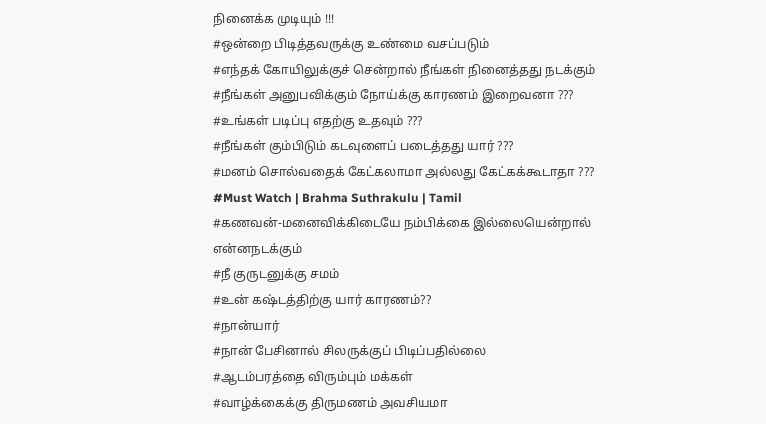நினைக்க முடியும் !!!
#ஒன்றை பிடித்தவருக்கு உண்மை வசப்படும்
#எந்தக் கோயிலுக்குச் சென்றால் நீங்கள் நினைத்தது நடக்கும்
#நீங்கள் அனுபவிக்கும் நோய்க்கு காரணம் இறைவனா ???
#உங்கள் படிப்பு எதற்கு உதவும் ???
#நீங்கள் கும்பிடும் கடவுளைப் படைத்தது யார் ???
#மனம் சொல்வதைக் கேட்கலாமா அல்லது கேட்கக்கூடாதா ???
#Must Watch | Brahma Suthrakulu | Tamil
#கணவன்-மனைவிக்கிடையே நம்பிக்கை இல்லையென்றால் என்னநடக்கும்
#நீ குருடனுக்கு சமம்
#உன் கஷ்டத்திற்கு யார் காரணம்??
#நான்யார்
#நான் பேசினால் சிலருக்குப் பிடிப்பதில்லை
#ஆடம்பரத்தை விரும்பும் மக்கள்
#வாழ்க்கைக்கு திருமணம் அவசியமா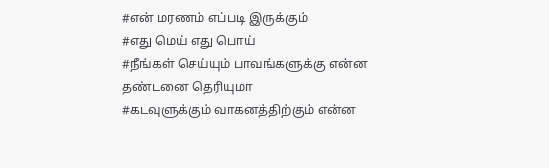#என் மரணம் எப்படி இருக்கும்
#எது மெய் எது பொய்
#நீங்கள் செய்யும் பாவங்களுக்கு என்ன தண்டனை தெரியுமா
#கடவுளுக்கும் வாகனத்திற்கும் என்ன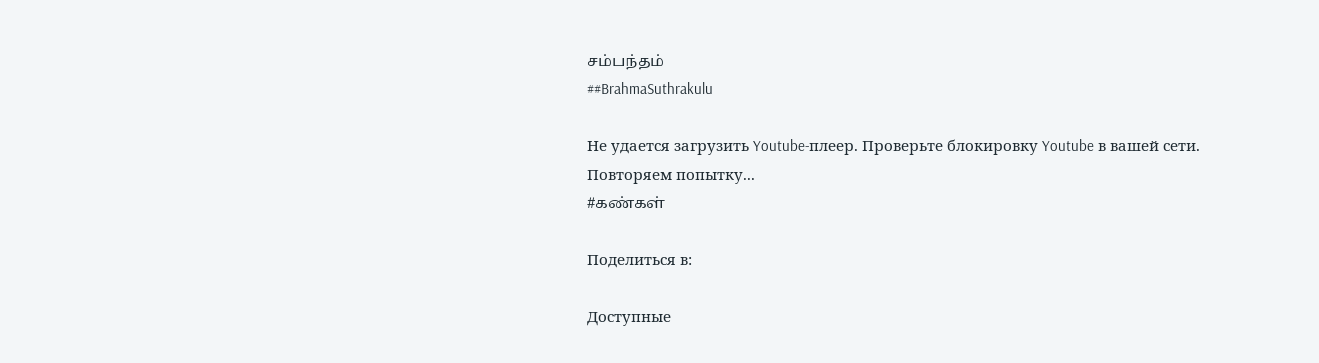சம்பந்தம்
##BrahmaSuthrakulu

Не удается загрузить Youtube-плеер. Проверьте блокировку Youtube в вашей сети.
Повторяем попытку...
#கண்கள்

Поделиться в:

Доступные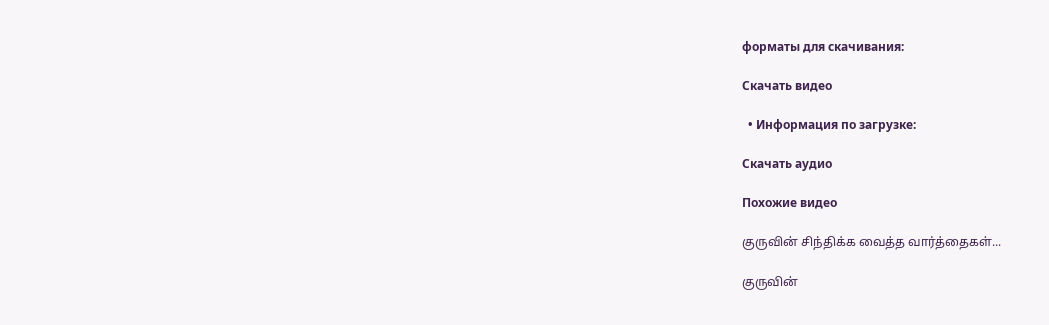форматы для скачивания:

Скачать видео

  • Информация по загрузке:

Скачать аудио

Похожие видео

குருவின் சிந்திக்க வைத்த வார்த்தைகள்...

குருவின்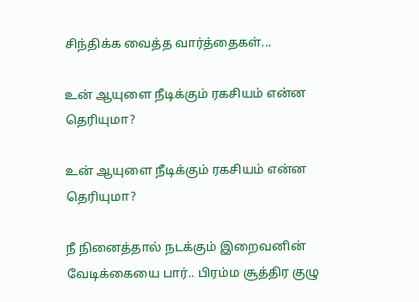சிந்திக்க வைத்த வார்த்தைகள்...

உன் ஆயுளை நீடிக்கும் ரகசியம் என்ன தெரியுமா?

உன் ஆயுளை நீடிக்கும் ரகசியம் என்ன தெரியுமா?

நீ நினைத்தால் நடக்கும் இறைவனின் வேடிக்கையை பார்.. பிரம்ம சூத்திர குழு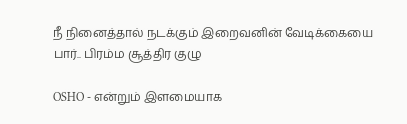நீ நினைத்தால் நடக்கும் இறைவனின் வேடிக்கையை பார்.. பிரம்ம சூத்திர குழு

OSHO - என்றும் இளமையாக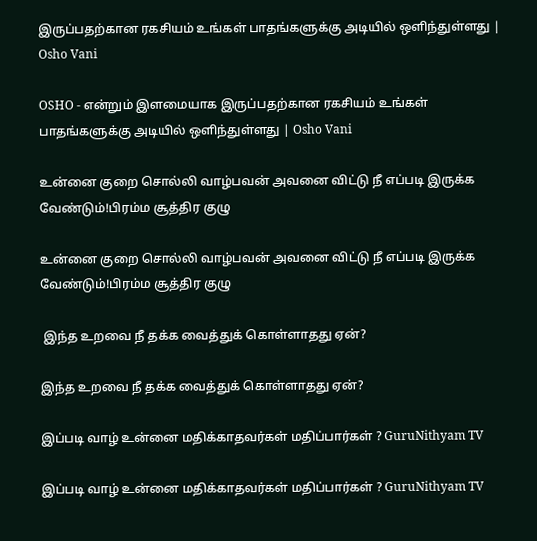இருப்பதற்கான ரகசியம் உங்கள் பாதங்களுக்கு அடியில் ஒளிந்துள்ளது | Osho Vani

OSHO - என்றும் இளமையாக இருப்பதற்கான ரகசியம் உங்கள் பாதங்களுக்கு அடியில் ஒளிந்துள்ளது | Osho Vani

உன்னை குறை சொல்லி வாழ்பவன் அவனை விட்டு நீ எப்படி இருக்க வேண்டும்!பிரம்ம சூத்திர குழு

உன்னை குறை சொல்லி வாழ்பவன் அவனை விட்டு நீ எப்படி இருக்க வேண்டும்!பிரம்ம சூத்திர குழு

 இந்த உறவை நீ தக்க வைத்துக் கொள்ளாதது ஏன்?

இந்த உறவை நீ தக்க வைத்துக் கொள்ளாதது ஏன்?

இப்படி வாழ் உன்னை மதிக்காதவர்கள் மதிப்பார்கள் ? GuruNithyam TV

இப்படி வாழ் உன்னை மதிக்காதவர்கள் மதிப்பார்கள் ? GuruNithyam TV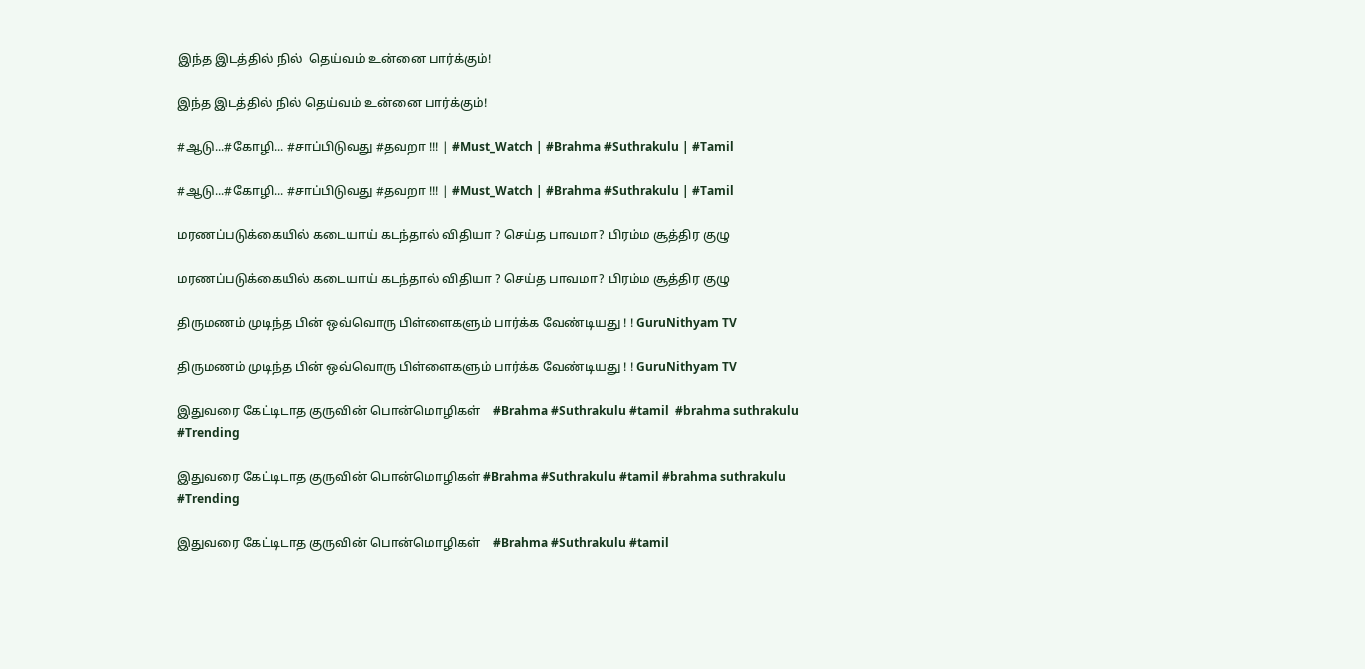இந்த இடத்தில் நில்  தெய்வம் உன்னை பார்க்கும்!

இந்த இடத்தில் நில் தெய்வம் உன்னை பார்க்கும்!

#ஆடு...#கோழி... #சாப்பிடுவது #தவறா !!! | #Must_Watch | #Brahma #Suthrakulu | #Tamil

#ஆடு...#கோழி... #சாப்பிடுவது #தவறா !!! | #Must_Watch | #Brahma #Suthrakulu | #Tamil

மரணப்படுக்கையில் கடையாய் கடந்தால் விதியா ? செய்த பாவமா? பிரம்ம சூத்திர குழு

மரணப்படுக்கையில் கடையாய் கடந்தால் விதியா ? செய்த பாவமா? பிரம்ம சூத்திர குழு

திருமணம் முடிந்த பின் ஒவ்வொரு பிள்ளைகளும் பார்க்க வேண்டியது ! ! GuruNithyam TV

திருமணம் முடிந்த பின் ஒவ்வொரு பிள்ளைகளும் பார்க்க வேண்டியது ! ! GuruNithyam TV

இதுவரை கேட்டிடாத குருவின் பொன்மொழிகள்    #Brahma #Suthrakulu #tamil  #brahma suthrakulu #Trending

இதுவரை கேட்டிடாத குருவின் பொன்மொழிகள் #Brahma #Suthrakulu #tamil #brahma suthrakulu #Trending

இதுவரை கேட்டிடாத குருவின் பொன்மொழிகள்    #Brahma #Suthrakulu #tamil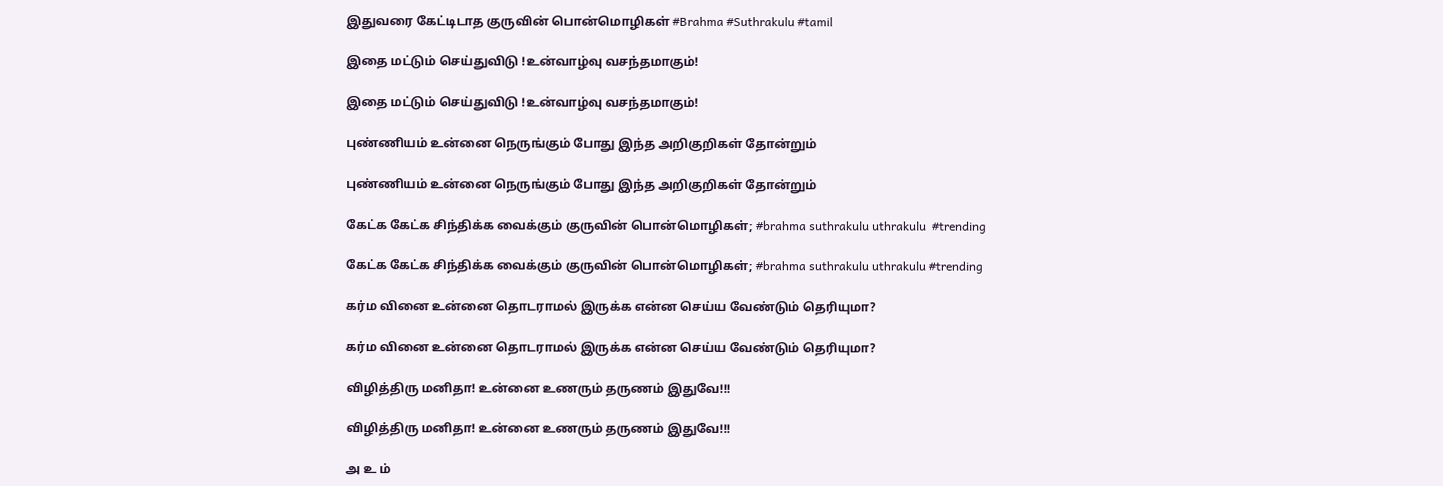இதுவரை கேட்டிடாத குருவின் பொன்மொழிகள் #Brahma #Suthrakulu #tamil

இதை மட்டும் செய்துவிடு !உன்வாழ்வு வசந்தமாகும்!

இதை மட்டும் செய்துவிடு !உன்வாழ்வு வசந்தமாகும்!

புண்ணியம் உன்னை நெருங்கும் போது இந்த அறிகுறிகள் தோன்றும்

புண்ணியம் உன்னை நெருங்கும் போது இந்த அறிகுறிகள் தோன்றும்

கேட்க கேட்க சிந்திக்க வைக்கும் குருவின் பொன்மொழிகள்; #brahma suthrakulu uthrakulu  #trending

கேட்க கேட்க சிந்திக்க வைக்கும் குருவின் பொன்மொழிகள்; #brahma suthrakulu uthrakulu #trending

கர்ம வினை உன்னை தொடராமல் இருக்க என்ன செய்ய வேண்டும் தெரியுமா?

கர்ம வினை உன்னை தொடராமல் இருக்க என்ன செய்ய வேண்டும் தெரியுமா?

விழித்திரு மனிதா! உன்னை உணரும் தருணம் இதுவே!!!

விழித்திரு மனிதா! உன்னை உணரும் தருணம் இதுவே!!!

அ உ ம்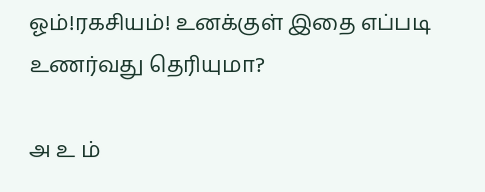ஓம்!ரகசியம்! உனக்குள் இதை எப்படி உணர்வது தெரியுமா?

அ உ ம்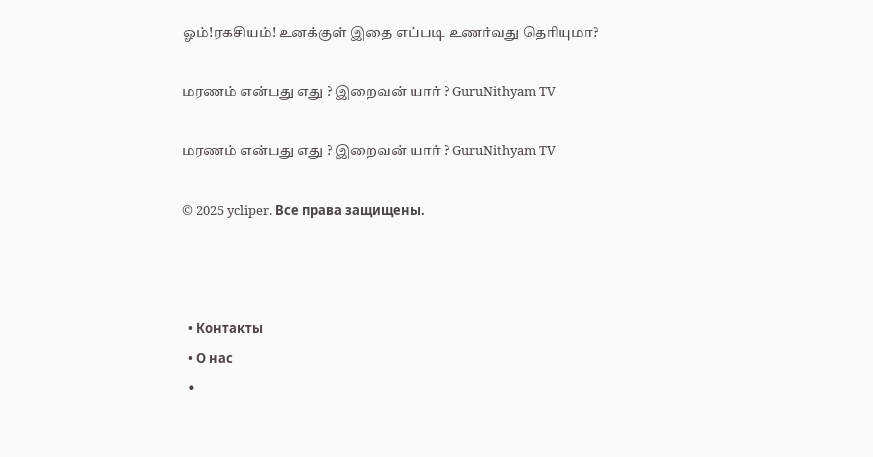ஓம்!ரகசியம்! உனக்குள் இதை எப்படி உணர்வது தெரியுமா?

மரணம் என்பது எது ? இறைவன் யார் ? GuruNithyam TV

மரணம் என்பது எது ? இறைவன் யார் ? GuruNithyam TV

© 2025 ycliper. Все права защищены.



  • Контакты
  • О нас
  •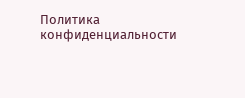Политика конфиденциальности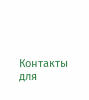Контакты для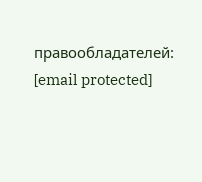правообладателей: [email protected]